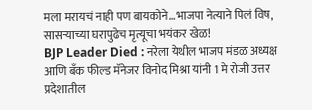मला मरायचं नाही पण बायकोने…भाजपा नेत्याने पिलं विष, सासऱ्याच्या घरापुढेच मृत्यूचा भयंकर खेळ!
BJP Leader Died : नरेला येथील भाजप मंडळ अध्यक्ष आणि बँक फील्ड मॅनेजर विनोद मिश्रा यांनी 1 मे रोजी उत्तर प्रदेशातील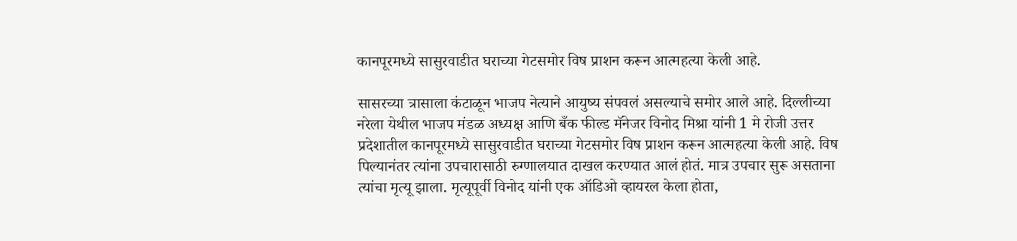कानपूरमध्ये सासुरवाडीत घराच्या गेटसमोर विष प्राशन करून आत्महत्या केली आहे.

सासरच्या त्रासाला कंटाळून भाजप नेत्याने आयुष्य संपवलं असल्याचे समोर आले आहे. दिल्लीच्या नरेला येथील भाजप मंडळ अध्यक्ष आणि बँक फील्ड मॅनेजर विनोद मिश्रा यांनी 1 मे रोजी उत्तर प्रदेशातील कानपूरमध्ये सासुरवाडीत घराच्या गेटसमोर विष प्राशन करून आत्महत्या केली आहे. विष पिल्यानंतर त्यांना उपचारासाठी रुग्णालयात दाखल करण्यात आलं होतं. मात्र उपचार सुरू असताना त्यांचा मृत्यू झाला. मृत्यूपूर्वी विनोद यांनी एक ऑडिओ व्हायरल केला होता,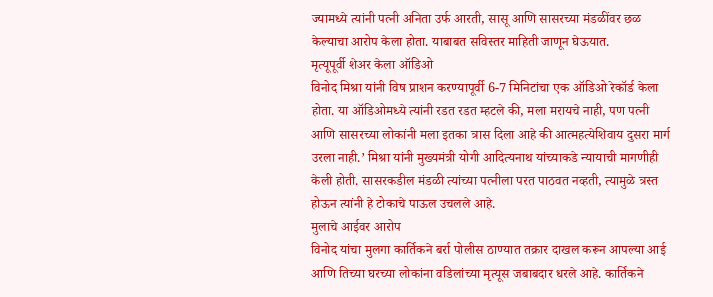ज्यामध्ये त्यांनी पत्नी अनिता उर्फ आरती, सासू आणि सासरच्या मंडळींवर छळ केल्याचा आरोप केला होता. याबाबत सविस्तर माहिती जाणून घेऊयात.
मृत्यूपूर्वी शेअर केला ऑडिओ
विनोद मिश्रा यांनी विष प्राशन करण्यापूर्वी 6-7 मिनिटांचा एक ऑडिओ रेकॉर्ड केला होता. या ऑडिओमध्ये त्यांनी रडत रडत म्हटले की, मला मरायचे नाही, पण पत्नी आणि सासरच्या लोकांनी मला इतका त्रास दिला आहे की आत्महत्येशिवाय दुसरा मार्ग उरला नाही.’ मिश्रा यांनी मुख्यमंत्री योगी आदित्यनाथ यांच्याकडे न्यायाची मागणीही केली होती. सासरकडील मंडळी त्यांच्या पत्नीला परत पाठवत नव्हती, त्यामुळे त्रस्त होऊन त्यांनी हे टोकाचे पाऊल उचलले आहे.
मुलाचे आईवर आरोप
विनोद यांचा मुलगा कार्तिकने बर्रा पोलीस ठाण्यात तक्रार दाखल करून आपल्या आई आणि तिच्या घरच्या लोकांना वडिलांच्या मृत्यूस जबाबदार धरले आहे. कार्तिकने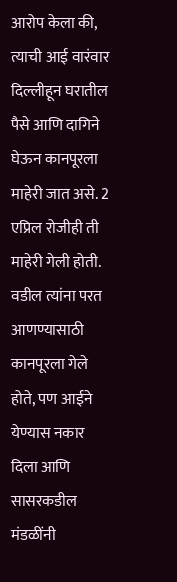आरोप केला की, त्याची आई वारंवार दिल्लीहून घरातील पैसे आणि दागिने घेऊन कानपूरला माहेरी जात असे. 2 एप्रिल रोजीही ती माहेरी गेली होती. वडील त्यांना परत आणण्यासाठी कानपूरला गेले होते, पण आईने येण्यास नकार दिला आणि सासरकडील मंडळींनी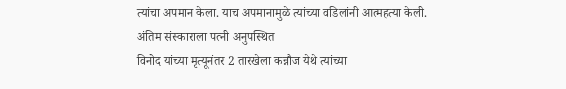त्यांचा अपमान केला. याच अपमानामुळे त्यांच्या वडिलांनी आत्महत्या केली.
अंतिम संस्काराला पत्नी अनुपस्थित
विनोद यांच्या मृत्यूनंतर 2 तारखेला कन्नौज येथे त्यांच्या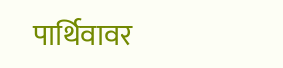पार्थिवावर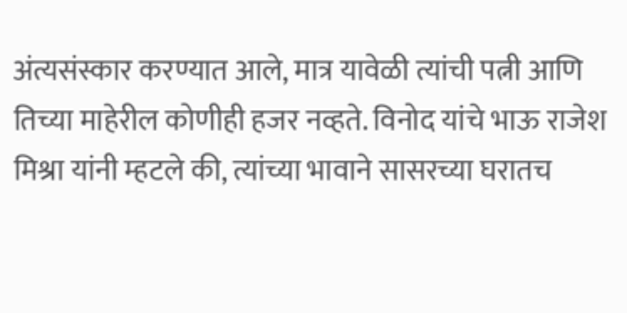अंत्यसंस्कार करण्यात आले, मात्र यावेळी त्यांची पत्नी आणि तिच्या माहेरील कोणीही हजर नव्हते. विनोद यांचे भाऊ राजेश मिश्रा यांनी म्हटले की, त्यांच्या भावाने सासरच्या घरातच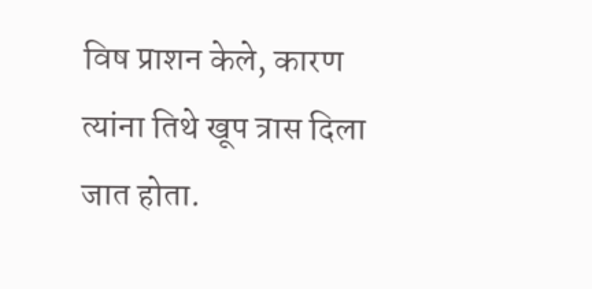विष प्राशन केले, कारण त्यांना तिथे खूप त्रास दिला जात होता.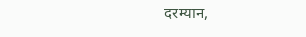दरम्यान,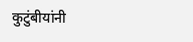कुटुंबीयांनी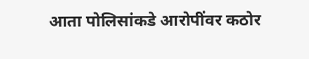आता पोलिसांकडे आरोपींवर कठोर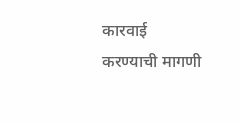कारवाई करण्याची मागणी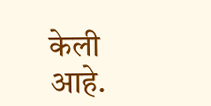केली आहे.